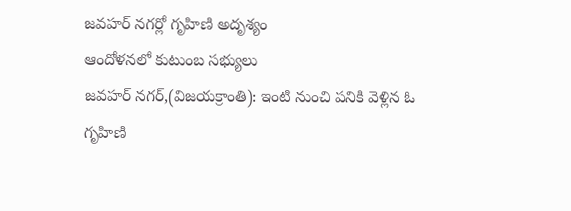జవహర్ నగర్లో గృహిణి అదృశ్యం
ఆందోళనలో కుటుంబ సభ్యులు
జవహర్ నగర్,(విజయక్రాంతి): ఇంటి నుంచి పనికి వెళ్లిన ఓ గృహిణి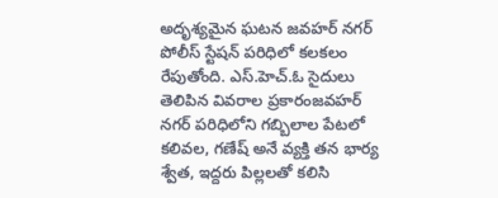అదృశ్యమైన ఘటన జవహర్ నగర్ పోలీస్ స్టేషన్ పరిధిలో కలకలం రేపుతోంది. ఎస్.హెచ్.ఓ సైదులు తెలిపిన వివరాల ప్రకారంజవహర్ నగర్ పరిధిలోని గబ్బిలాల పేటలో కలివల, గణేష్ అనే వ్యక్తి తన భార్య శ్వేత, ఇద్దరు పిల్లలతో కలిసి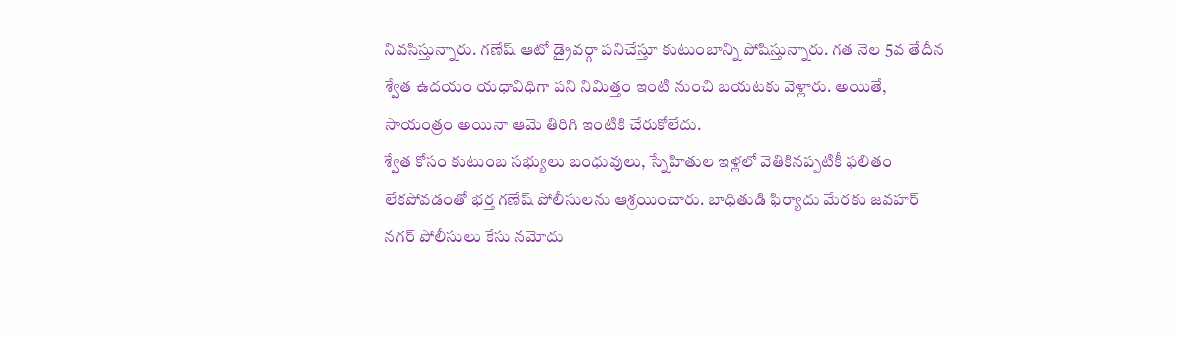నివసిస్తున్నారు. గణేష్ ఆటో డ్రైవర్గా పనిచేస్తూ కుటుంబాన్ని పోషిస్తున్నారు. గత నెల 5వ తేదీన శ్వేత ఉదయం యధావిధిగా పని నిమిత్తం ఇంటి నుంచి బయటకు వెళ్లారు. అయితే, సాయంత్రం అయినా ఆమె తిరిగి ఇంటికి చేరుకోలేదు.
శ్వేత కోసం కుటుంబ సభ్యులు బంధువులు, స్నేహితుల ఇళ్లలో వెతికినప్పటికీ ఫలితం లేకపోవడంతో భర్త గణేష్ పోలీసులను ఆశ్రయించారు. బాధితుడి ఫిర్యాదు మేరకు జవహర్ నగర్ పోలీసులు కేసు నమోదు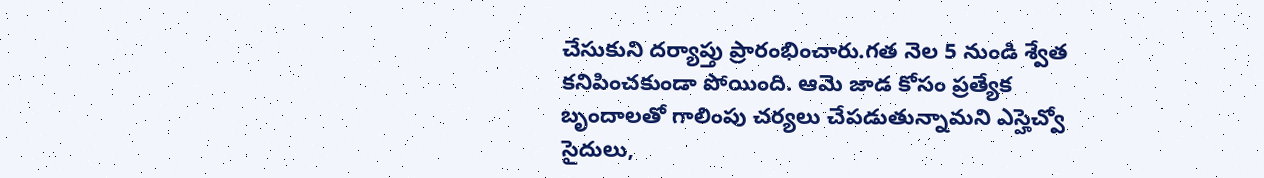చేసుకుని దర్యాప్తు ప్రారంభించారు.గత నెల 5 నుండి శ్వేత కనిపించకుండా పోయింది. ఆమె జాడ కోసం ప్రత్యేక బృందాలతో గాలింపు చర్యలు చేపడుతున్నామని ఎస్హెచ్వో సైదులు,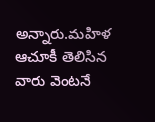అన్నారు.మహిళ ఆచూకీ తెలిసిన వారు వెంటనే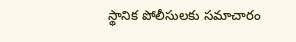స్థానిక పోలీసులకు సమాచారం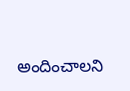అందించాలని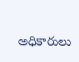అధికారులు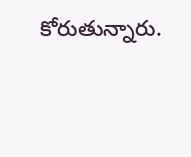కోరుతున్నారు.